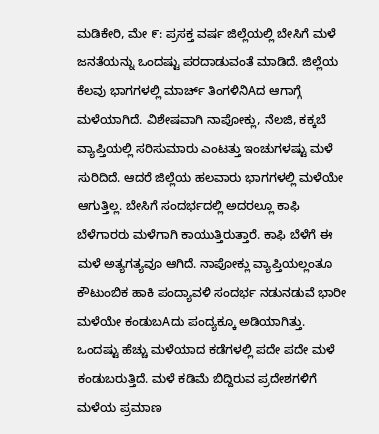ಮಡಿಕೇರಿ, ಮೇ ೯: ಪ್ರಸಕ್ತ ವರ್ಷ ಜಿಲ್ಲೆಯಲ್ಲಿ ಬೇಸಿಗೆ ಮಳೆ ಜನತೆಯನ್ನು ಒಂದಷ್ಟು ಪರದಾಡುವಂತೆ ಮಾಡಿದೆ. ಜಿಲ್ಲೆಯ ಕೆಲವು ಭಾಗಗಳಲ್ಲಿ ಮಾರ್ಚ್ ತಿಂಗಳಿನಿAದ ಆಗಾಗ್ಗೆ ಮಳೆಯಾಗಿದೆ. ವಿಶೇಷವಾಗಿ ನಾಪೋಕ್ಲು, ನೆಲಜಿ, ಕಕ್ಕಬೆ ವ್ಯಾಪ್ತಿಯಲ್ಲಿ ಸರಿಸುಮಾರು ಎಂಟತ್ತು ಇಂಚುಗಳಷ್ಟು ಮಳೆ ಸುರಿದಿದೆ. ಆದರೆ ಜಿಲ್ಲೆಯ ಹಲವಾರು ಭಾಗಗಳಲ್ಲಿ ಮಳೆಯೇ ಆಗುತ್ತಿಲ್ಲ. ಬೇಸಿಗೆ ಸಂದರ್ಭದಲ್ಲಿ ಅದರಲ್ಲೂ ಕಾಫಿ ಬೆಳೆಗಾರರು ಮಳೆಗಾಗಿ ಕಾಯುತ್ತಿರುತ್ತಾರೆ. ಕಾಫಿ ಬೆಳೆಗೆ ಈ ಮಳೆ ಅತ್ಯಗತ್ಯವೂ ಆಗಿದೆ. ನಾಪೋಕ್ಲು ವ್ಯಾಪ್ತಿಯಲ್ಲಂತೂ ಕೌಟುಂಬಿಕ ಹಾಕಿ ಪಂದ್ಯಾವಳಿ ಸಂದರ್ಭ ನಡುನಡುವೆ ಭಾರೀ ಮಳೆಯೇ ಕಂಡುಬAದು ಪಂದ್ಯಕ್ಕೂ ಅಡಿಯಾಗಿತ್ತು. ಒಂದಷ್ಟು ಹೆಚ್ಚು ಮಳೆಯಾದ ಕಡೆಗಳಲ್ಲಿ ಪದೇ ಪದೇ ಮಳೆ ಕಂಡುಬರುತ್ತಿದೆ. ಮಳೆ ಕಡಿಮೆ ಬಿದ್ದಿರುವ ಪ್ರದೇಶಗಳಿಗೆ ಮಳೆಯ ಪ್ರಮಾಣ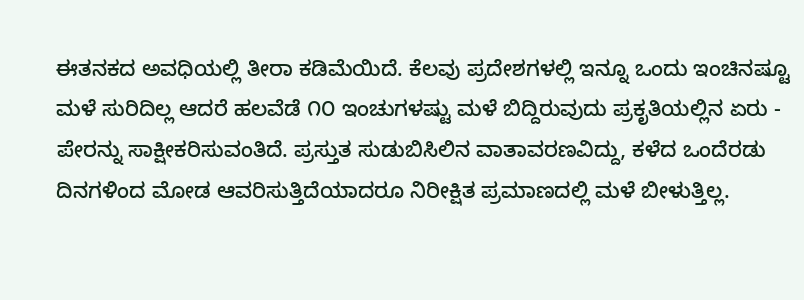ಈತನಕದ ಅವಧಿಯಲ್ಲಿ ತೀರಾ ಕಡಿಮೆಯಿದೆ. ಕೆಲವು ಪ್ರದೇಶಗಳಲ್ಲಿ ಇನ್ನೂ ಒಂದು ಇಂಚಿನಷ್ಟೂ ಮಳೆ ಸುರಿದಿಲ್ಲ ಆದರೆ ಹಲವೆಡೆ ೧೦ ಇಂಚುಗಳಷ್ಟು ಮಳೆ ಬಿದ್ದಿರುವುದು ಪ್ರಕೃತಿಯಲ್ಲಿನ ಏರು - ಪೇರನ್ನು ಸಾಕ್ಷೀಕರಿಸುವಂತಿದೆ. ಪ್ರಸ್ತುತ ಸುಡುಬಿಸಿಲಿನ ವಾತಾವರಣವಿದ್ದು, ಕಳೆದ ಒಂದೆರಡು ದಿನಗಳಿಂದ ಮೋಡ ಆವರಿಸುತ್ತಿದೆಯಾದರೂ ನಿರೀಕ್ಷಿತ ಪ್ರಮಾಣದಲ್ಲಿ ಮಳೆ ಬೀಳುತ್ತಿಲ್ಲ.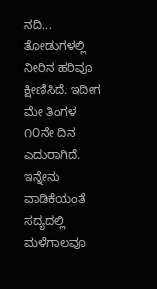ನದಿ... ತೋಡುಗಳಲ್ಲಿ ನೀರಿನ ಹರಿವೂ ಕ್ಷೀಣಿಸಿದೆ. ಇದೀಗ ಮೇ ತಿಂಗಳ ೧೦ನೇ ದಿನ ಎದುರಾಗಿದೆ. ಇನ್ನೇನು ವಾಡಿಕೆಯಂತೆ ಸದ್ಯದಲ್ಲಿ ಮಳೆಗಾಲವೂ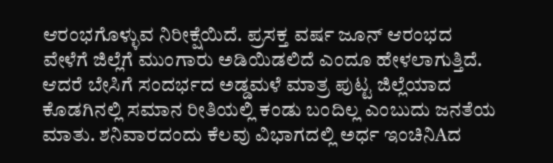ಆರಂಭಗೊಳ್ಳುವ ನಿರೀಕ್ಷೆಯಿದೆ. ಪ್ರಸಕ್ತ ವರ್ಷ ಜೂನ್ ಆರಂಭದ ವೇಳೆಗೆ ಜಿಲ್ಲೆಗೆ ಮುಂಗಾರು ಅಡಿಯಿಡಲಿದೆ ಎಂದೂ ಹೇಳಲಾಗುತ್ತಿದೆ. ಆದರೆ ಬೇಸಿಗೆ ಸಂದರ್ಭದ ಅಡ್ಡಮಳೆ ಮಾತ್ರ ಪುಟ್ಟ ಜಿಲ್ಲೆಯಾದ ಕೊಡಗಿನಲ್ಲಿ ಸಮಾನ ರೀತಿಯಲ್ಲಿ ಕಂಡು ಬಂದಿಲ್ಲ ಎಂಬುದು ಜನತೆಯ ಮಾತು. ಶನಿವಾರದಂದು ಕೆಲವು ವಿಭಾಗದಲ್ಲಿ ಅರ್ಧ ಇಂಚಿನಿAದ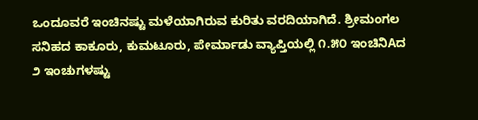ಒಂದೂವರೆ ಇಂಚಿನಷ್ಟು ಮಳೆಯಾಗಿರುವ ಕುರಿತು ವರದಿಯಾಗಿದೆ. ಶ್ರೀಮಂಗಲ ಸನಿಹದ ಕಾಕೂರು, ಕುಮಟೂರು, ಪೇರ್ಮಾಡು ವ್ಯಾಪ್ತಿಯಲ್ಲಿ ೧.೫೦ ಇಂಚಿನಿAದ ೨ ಇಂಚುಗಳಷ್ಟು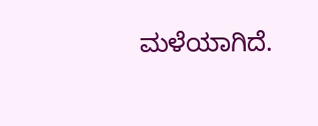ಮಳೆಯಾಗಿದೆ.